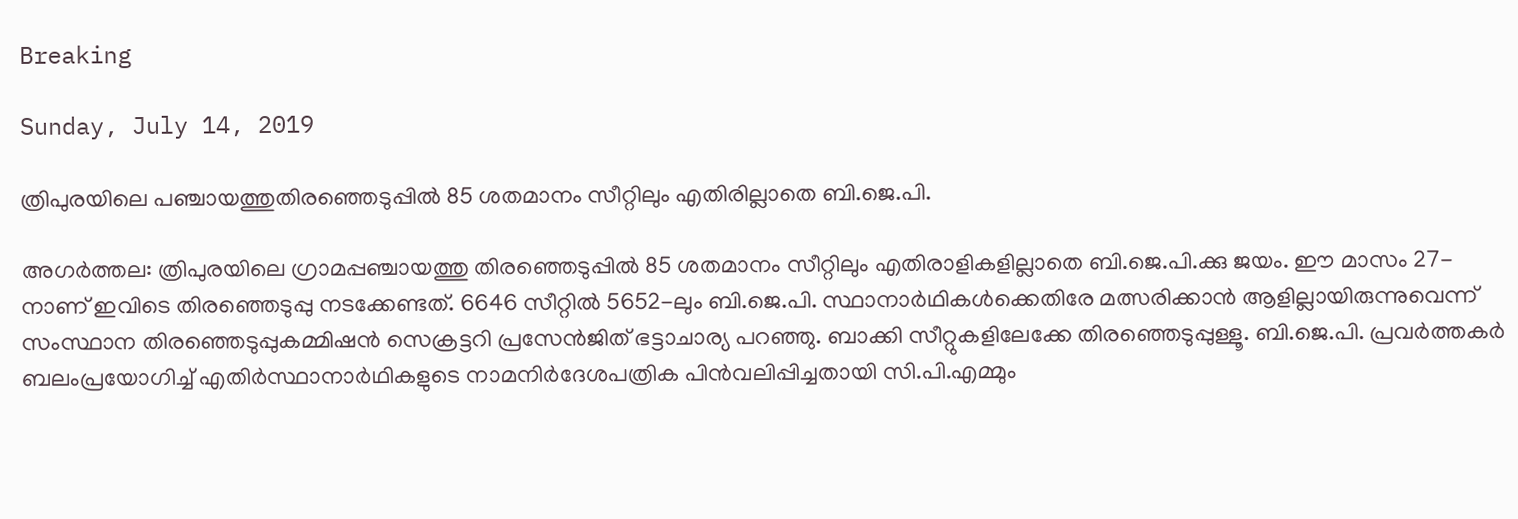Breaking

Sunday, July 14, 2019

ത്രിപുരയിലെ പഞ്ചായത്തുതിരഞ്ഞെടുപ്പിൽ 85 ശതമാനം സീറ്റിലും എതിരില്ലാതെ ബി.ജെ.പി.

അഗർത്തല: ത്രിപുരയിലെ ഗ്രാമപ്പഞ്ചായത്തു തിരഞ്ഞെടുപ്പിൽ 85 ശതമാനം സീറ്റിലും എതിരാളികളില്ലാതെ ബി.ജെ.പി.ക്കു ജയം. ഈ മാസം 27-നാണ് ഇവിടെ തിരഞ്ഞെടുപ്പു നടക്കേണ്ടത്. 6646 സീറ്റിൽ 5652-ലും ബി.ജെ.പി. സ്ഥാനാർഥികൾക്കെതിരേ മത്സരിക്കാൻ ആളില്ലായിരുന്നുവെന്ന് സംസ്ഥാന തിരഞ്ഞെടുപ്പുകമ്മിഷൻ സെക്രട്ടറി പ്രസേൻജിത് ഭട്ടാചാര്യ പറഞ്ഞു. ബാക്കി സീറ്റുകളിലേക്കേ തിരഞ്ഞെടുപ്പുള്ളൂ. ബി.ജെ.പി. പ്രവർത്തകർ ബലംപ്രയോഗിച്ച് എതിർസ്ഥാനാർഥികളുടെ നാമനിർദേശപത്രിക പിൻവലിപ്പിച്ചതായി സി.പി.എമ്മും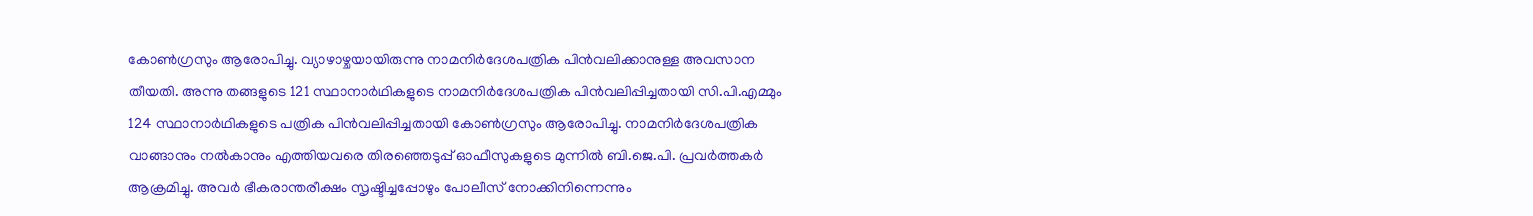കോൺഗ്രസും ആരോപിച്ചു. വ്യാഴാഴ്ചയായിരുന്നു നാമനിർദേശപത്രിക പിൻവലിക്കാനുള്ള അവസാന തീയതി. അന്നു തങ്ങളുടെ 121 സ്ഥാനാർഥികളുടെ നാമനിർദേശപത്രിക പിൻവലിപ്പിച്ചതായി സി.പി.എമ്മും 124 സ്ഥാനാർഥികളുടെ പത്രിക പിൻവലിപ്പിച്ചതായി കോൺഗ്രസും ആരോപിച്ചു. നാമനിർദേശപത്രിക വാങ്ങാനും നൽകാനും എത്തിയവരെ തിരഞ്ഞെടുപ്പ് ഓഫീസുകളുടെ മുന്നിൽ ബി.ജെ.പി. പ്രവർത്തകർ ആക്രമിച്ചു. അവർ ഭീകരാന്തരീക്ഷം സൃഷ്ടിച്ചപ്പോഴും പോലീസ് നോക്കിനിന്നെന്നും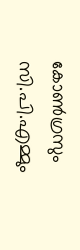കോൺഗ്രസും സി.പി.എമ്മും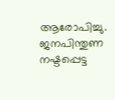ആരോപിച്ചു. ജനപിന്തുണ നഷ്ടപ്പെട്ട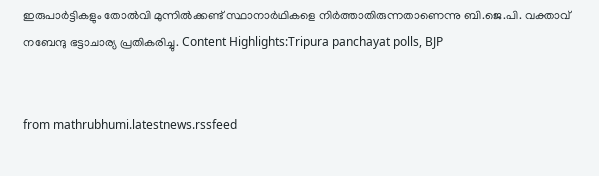ഇരുപാർട്ടികളും തോൽവി മുന്നിൽക്കണ്ട് സ്ഥാനാർഥികളെ നിർത്താതിരുന്നതാണെന്നു ബി.ജെ.പി. വക്താവ് നബേന്ദു ഭട്ടാചാര്യ പ്രതികരിച്ചു. Content Highlights:Tripura panchayat polls, BJP


from mathrubhumi.latestnews.rssfeed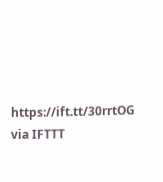https://ift.tt/30rrtOG
via IFTTT